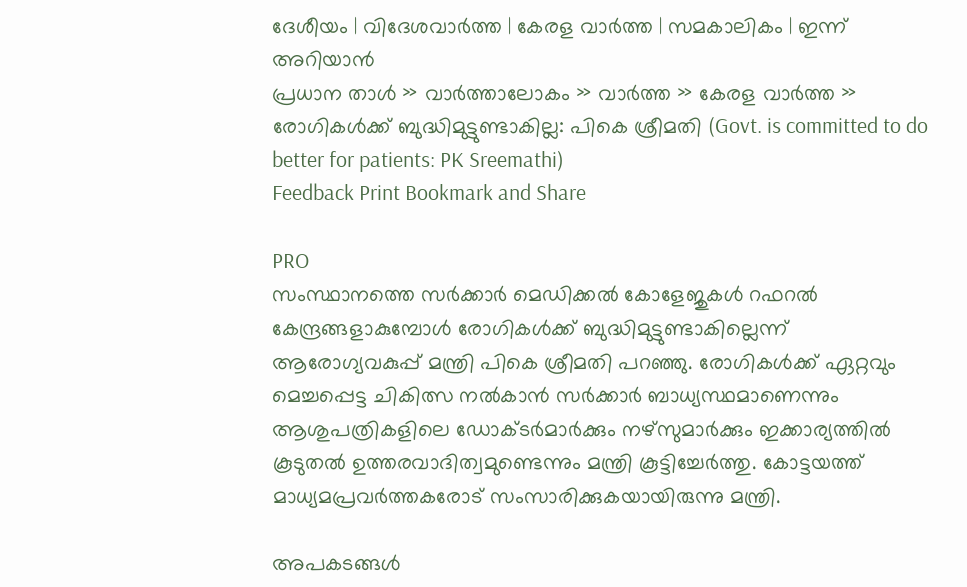ദേശീയം | വിദേശവാര്‍ത്ത | കേരള വാര്‍ത്ത | സമകാലികം | ഇന്ന് അറിയാന്‍
പ്രധാന താള്‍ » വാര്‍ത്താലോകം » വാര്‍ത്ത » കേരള വാര്‍ത്ത » രോഗികള്‍ക്ക് ബുദ്ധിമുട്ടുണ്ടാകില്ല: പികെ ശ്രീമതി (Govt. is committed to do better for patients: PK Sreemathi)
Feedback Print Bookmark and Share

PRO
സംസ്ഥാനത്തെ സര്‍ക്കാര്‍ മെഡിക്കല്‍ കോളേജുകള്‍ റഫറല്‍ കേന്ദ്രങ്ങളാകുമ്പോള്‍ രോഗികള്‍ക്ക് ബുദ്ധിമുട്ടുണ്ടാകില്ലെന്ന് ആരോഗ്യവകുപ്പ് മന്ത്രി പികെ ശ്രീമതി പറഞ്ഞു. രോഗികള്‍ക്ക് ഏറ്റവും മെച്ചപ്പെട്ട ചികിത്സ നല്‍കാന്‍ സര്‍ക്കാര്‍ ബാധ്യസ്ഥമാണെന്നും ആശുപത്രികളിലെ ഡോക്ടര്‍മാ‍ര്‍ക്കും നഴ്സുമാര്‍ക്കും ഇക്കാ‍ര്യത്തില്‍ കൂടുതല്‍ ഉത്തരവാദിത്വമുണ്ടെന്നും മന്ത്രി കൂട്ടിച്ചേര്‍ത്തു. കോട്ടയത്ത് മാധ്യമപ്രവര്‍ത്തകരോട് സംസാരിക്കുകയായിരുന്നു മന്ത്രി.

അപകടങ്ങള്‍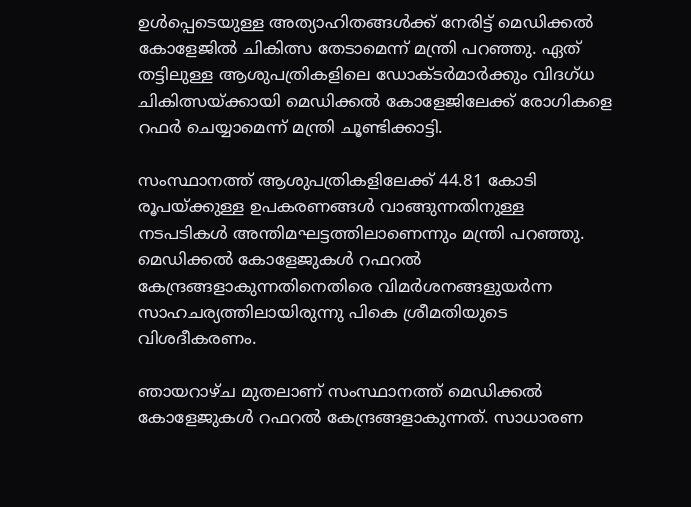ഉള്‍പ്പെടെയുള്ള അത്യാഹിതങ്ങള്‍ക്ക് നേരിട്ട് മെഡിക്കല്‍ കോളേജില്‍ ചികിത്സ തേടാ‍മെന്ന് മന്ത്രി പറഞ്ഞു. ഏത് തട്ടിലുള്ള ആശുപത്രികളിലെ ഡോക്ടര്‍മാര്‍ക്കും വിദഗ്ധ ചികിത്സയ്ക്കായി മെഡിക്കല്‍ കോളേജിലേക്ക് രോഗികളെ റഫര്‍ ചെയ്യാമെന്ന് മന്ത്രി ചൂണ്ടിക്കാട്ടി.

സംസ്ഥാനത്ത് ആശുപത്രികളിലേക്ക് 44.81 കോടി രൂപയ്ക്കുള്ള ഉപകരണങ്ങള്‍ വാങ്ങുന്നതിനുള്ള നടപടികള്‍ അന്തിമഘട്ടത്തിലാണെന്നും മന്ത്രി പറഞ്ഞു. മെഡിക്കല്‍ കോളേജുകള്‍ റഫറല്‍ കേന്ദ്രങ്ങളാകുന്നതിനെതിരെ വിമര്‍ശനങ്ങളുയര്‍ന്ന സാഹചര്യത്തിലായിരുന്നു പികെ ശ്രീമതിയുടെ വിശദീകരണം.

ഞായറാഴ്ച മുതലാണ് സംസ്ഥാനത്ത് മെഡിക്കല്‍ കോളേജുകള്‍ റഫറല്‍ കേന്ദ്രങ്ങളാകുന്നത്. സാധാരണ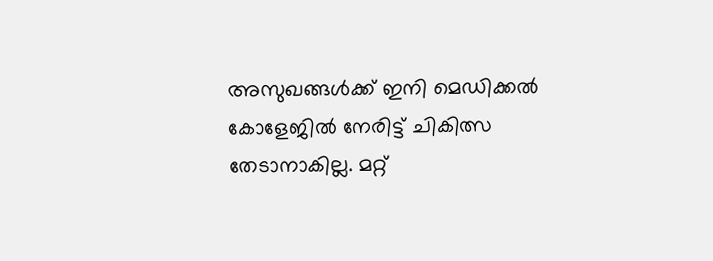അസുഖങ്ങള്‍ക്ക് ഇനി മെഡിക്കല്‍ കോളേജില്‍ നേരിട്ട് ചികിത്സ തേടാനാകില്ല. മറ്റ്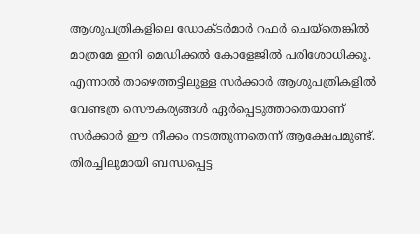ആശുപത്രികളിലെ ഡോക്ടര്‍മാര്‍ റഫര്‍ ചെയ്തെങ്കില്‍ മാത്രമേ ഇനി മെഡിക്കല്‍ കോളേജില്‍ പരിശോധിക്കൂ. എന്നാല്‍ താഴെത്തട്ടിലുള്ള സര്‍ക്കാര്‍ ആശുപത്രികളില്‍ വേണ്ടത്ര സൌകര്യങ്ങള്‍ ഏര്‍പ്പെടുത്താതെയാണ് സര്‍ക്കാര്‍ ഈ നീക്കം നടത്തുന്നതെന്ന് ആക്ഷേപമുണ്ട്.
തിരച്ചിലുമായി ബന്ധപ്പെട്ട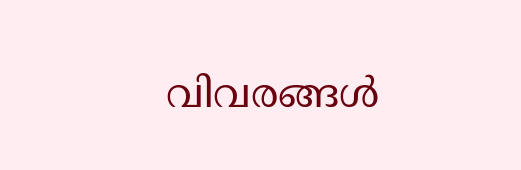വിവരങ്ങള്‍